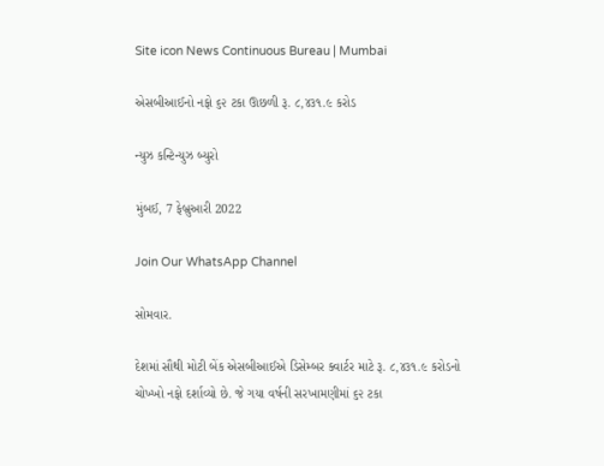Site icon News Continuous Bureau | Mumbai

એસબીઆઈનો નફો ૬૨ ટકા ઊછળી રૂ. ૮,૪૩૧.૯ કરોડ

ન્યુઝ કન્ટિન્યુઝ બ્યુરો

મુંબઈ, 7 ફેબ્રુઆરી 2022

Join Our WhatsApp Channel

સોમવાર.

દેશમાં સૌથી મોટી બેંક એસબીઆઈએ ડિસેમ્બર ક્વાર્ટર માટે રૂ. ૮,૪૩૧.૯ કરોડનો ચોખ્ખો નફો દર્શાવ્યો છે. જે ગયા વર્ષની સરખામણીમાં ૬૨ ટકા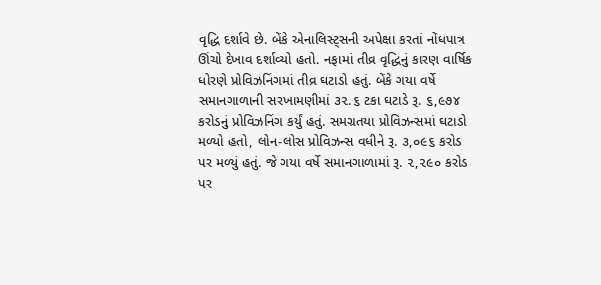વૃદ્ધિ દર્શાવે છે. બેંકે એનાલિસ્ટ્‌સની અપેક્ષા કરતાં નોંધપાત્ર ઊંચો દેખાવ દર્શાવ્યો હતો. નફામાં તીવ્ર વૃદ્ધિનું કારણ વાર્ષિક ધોરણે પ્રોવિઝનિંગમાં તીવ્ર ઘટાડો હતું. બેંકે ગયા વર્ષે સમાનગાળાની સરખામણીમાં ૩૨.૬ ટકા ઘટાડે રૂ. ૬,૯૭૪ કરોડનું પ્રોવિઝનિંગ કર્યું હતું. સમગ્રતયા પ્રોવિઝન્સમાં ઘટાડો મળ્યો હતો, લોન-લોસ પ્રોવિઝન્સ વધીને રૂ. ૩,૦૯૬ કરોડ પર મળ્યું હતું. જે ગયા વર્ષે સમાનગાળામાં રૂ. ૨,૨૯૦ કરોડ પર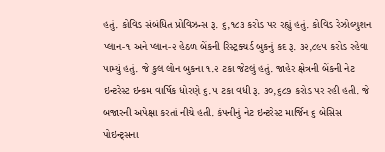હતું. કોવિડ સંબંધિત પ્રોવિઝન્સ રૂ. ૬,૧૮૩ કરોડ પર રહ્યું હતું. કોવિડ રેઝોલ્યુશન પ્લાન-૧ અને પ્લાન-૨ હેઠળ બેંકની રિસ્ટ્રક્ચર્ડ બુકનું કદ રૂ. ૩૨,૮૯૫ કરોડ રહેવા પામ્યું હતું. જે કુલ લોન બુકના ૧.૨ ટકા જેટલું હતું. જાહેર ક્ષેત્રની બેંકની નેટ ઇન્ટરેસ્ટ ઇન્કમ વાર્ષિક ધોરણે ૬.૫ ટકા વધી રૂ. ૩૦,૬૮૭ કરોડ પર રહી હતી. જે બજારની અપેક્ષા કરતાં નીચે હતી. કંપનીનું નેટ ઇન્ટરેસ્ટ માર્જિન ૬ બેસિસ પોઇન્ટ્‌સના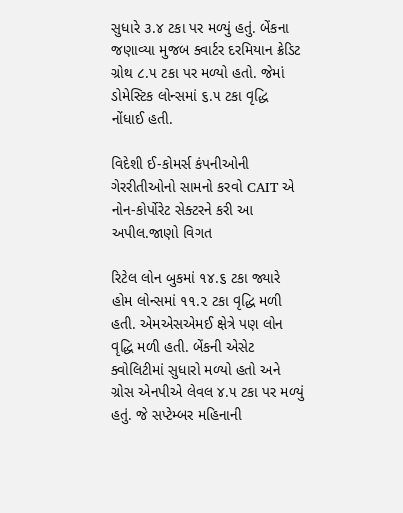સુધારે ૩.૪ ટકા પર મળ્યું હતું. બેંકના જણાવ્યા મુજબ ક્વાર્ટર દરમિયાન ક્રેડિટ ગ્રોથ ૮.૫ ટકા પર મળ્યો હતો. જેમાં ડોમેસ્ટિક લોન્સમાં ૬.૫ ટકા વૃદ્ધિ નોંધાઈ હતી.

વિદેશી ઈ-કોમર્સ કંપનીઓની ગેરરીતીઓનો સામનો કરવો CAIT એ નોન-કોર્પોરેટ સેક્ટરને કરી આ અપીલ.જાણો વિગત

રિટેલ લોન બુકમાં ૧૪.૬ ટકા જ્યારે હોમ લોન્સમાં ૧૧.૨ ટકા વૃદ્ધિ મળી હતી. એમએસએમઈ ક્ષેત્રે પણ લોન વૃદ્ધિ મળી હતી. બેંકની એસેટ ક્વોલિટીમાં સુધારો મળ્યો હતો અને ગ્રોસ એનપીએ લેવલ ૪.૫ ટકા પર મળ્યું હતું. જે સપ્ટેમ્બર મહિનાની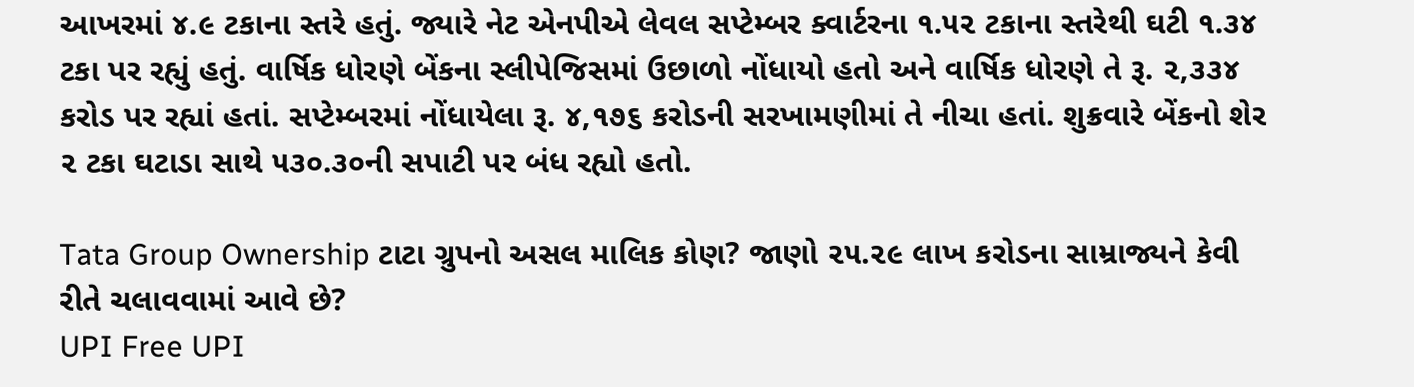આખરમાં ૪.૯ ટકાના સ્તરે હતું. જ્યારે નેટ એનપીએ લેવલ સપ્ટેમ્બર ક્વાર્ટરના ૧.૫૨ ટકાના સ્તરેથી ઘટી ૧.૩૪ ટકા પર રહ્યું હતું. વાર્ષિક ધોરણે બેંકના સ્લીપેજિસમાં ઉછાળો નોંધાયો હતો અને વાર્ષિક ધોરણે તે રૂ. ૨,૩૩૪ કરોડ પર રહ્યાં હતાં. સપ્ટેમ્બરમાં નોંધાયેલા રૂ. ૪,૧૭૬ કરોડની સરખામણીમાં તે નીચા હતાં. શુક્રવારે બેંકનો શેર ૨ ટકા ઘટાડા સાથે ૫૩૦.૩૦ની સપાટી પર બંધ રહ્યો હતો.

Tata Group Ownership ટાટા ગ્રુપનો અસલ માલિક કોણ? જાણો ૨૫.૨૯ લાખ કરોડના સામ્રાજ્યને કેવી રીતે ચલાવવામાં આવે છે?
UPI Free UPI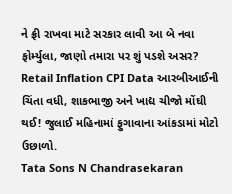ને ફ્રી રાખવા માટે સરકાર લાવી આ બે નવા ફોર્મ્યુલા, જાણો તમારા પર શું પડશે અસર?
Retail Inflation CPI Data આરબીઆઈની ચિંતા વધી, શાકભાજી અને ખાદ્ય ચીજો મોંઘી થઈ! જુલાઈ મહિનામાં ફુગાવાના આંકડામાં મોટો ઉછાળો.
Tata Sons N Chandrasekaran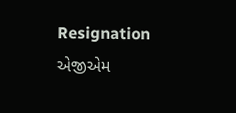Resignation એજીએમ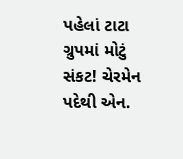પહેલાં ટાટા ગ્રુપમાં મોટું સંકટ! ચેરમેન પદેથી એન.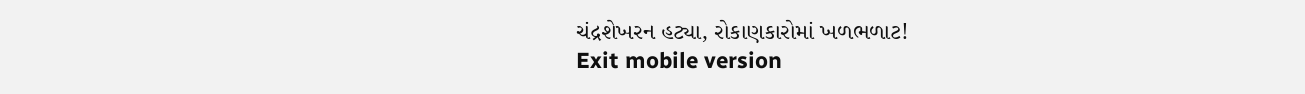ચંદ્રશેખરન હટ્યા, રોકાણકારોમાં ખળભળાટ!
Exit mobile version